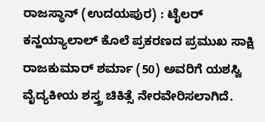ರಾಜಸ್ಥಾನ್ (ಉದಯಪುರ) : ಟೈಲರ್ ಕನ್ಹಯ್ಯಾಲಾಲ್ ಕೊಲೆ ಪ್ರಕರಣದ ಪ್ರಮುಖ ಸಾಕ್ಷಿ ರಾಜಕುಮಾರ್ ಶರ್ಮಾ (50) ಅವರಿಗೆ ಯಶಸ್ವಿ ವೈದ್ಯಕೀಯ ಶಸ್ತ್ರ ಚಿಕಿತ್ಸೆ ನೇರವೇರಿಸಲಾಗಿದೆ.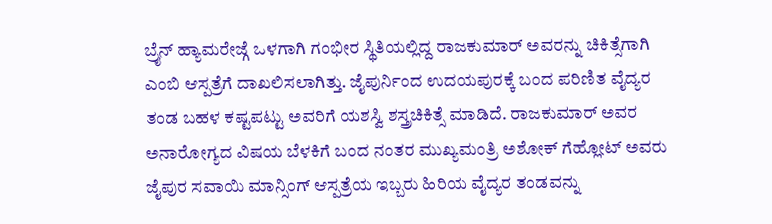ಬ್ರೈನ್ ಹ್ಯಾಮರೇಜ್ಗೆ ಒಳಗಾಗಿ ಗಂಭೀರ ಸ್ಥಿತಿಯಲ್ಲಿದ್ದ ರಾಜಕುಮಾರ್ ಅವರನ್ನು ಚಿಕಿತ್ಸೆಗಾಗಿ ಎಂಬಿ ಆಸ್ಪತ್ರೆಗೆ ದಾಖಲಿಸಲಾಗಿತ್ತು. ಜೈಪುರ್ನಿಂದ ಉದಯಪುರಕ್ಕೆ ಬಂದ ಪರಿಣಿತ ವೈದ್ಯರ ತಂಡ ಬಹಳ ಕಷ್ಟಪಟ್ಟು ಅವರಿಗೆ ಯಶಸ್ವಿ ಶಸ್ತ್ರಚಿಕಿತ್ಸೆ ಮಾಡಿದೆ. ರಾಜಕುಮಾರ್ ಅವರ ಅನಾರೋಗ್ಯದ ವಿಷಯ ಬೆಳಕಿಗೆ ಬಂದ ನಂತರ ಮುಖ್ಯಮಂತ್ರಿ ಅಶೋಕ್ ಗೆಹ್ಲೋಟ್ ಅವರು ಜೈಪುರ ಸವಾಯಿ ಮಾನ್ಸಿಂಗ್ ಆಸ್ಪತ್ರೆಯ ಇಬ್ಬರು ಹಿರಿಯ ವೈದ್ಯರ ತಂಡವನ್ನು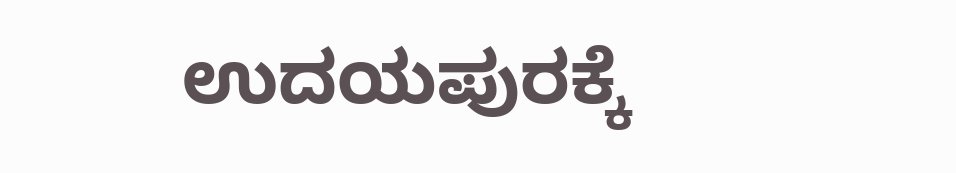ಉದಯಪುರಕ್ಕೆ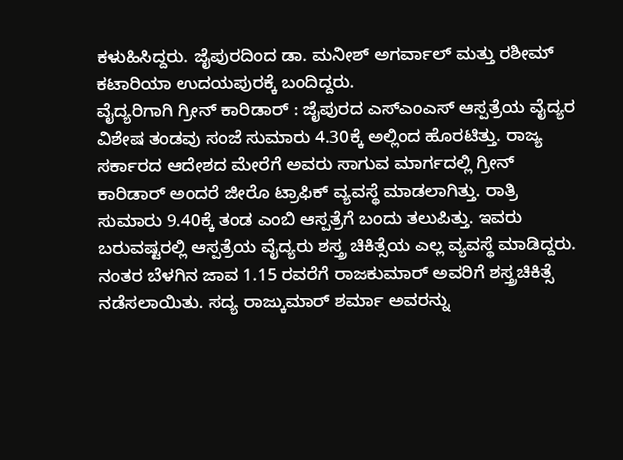ಕಳುಹಿಸಿದ್ದರು. ಜೈಪುರದಿಂದ ಡಾ. ಮನೀಶ್ ಅಗರ್ವಾಲ್ ಮತ್ತು ರಶೀಮ್ ಕಟಾರಿಯಾ ಉದಯಪುರಕ್ಕೆ ಬಂದಿದ್ದರು.
ವೈದ್ಯರಿಗಾಗಿ ಗ್ರೀನ್ ಕಾರಿಡಾರ್ : ಜೈಪುರದ ಎಸ್ಎಂಎಸ್ ಆಸ್ಪತ್ರೆಯ ವೈದ್ಯರ ವಿಶೇಷ ತಂಡವು ಸಂಜೆ ಸುಮಾರು 4.30ಕ್ಕೆ ಅಲ್ಲಿಂದ ಹೊರಟಿತ್ತು. ರಾಜ್ಯ ಸರ್ಕಾರದ ಆದೇಶದ ಮೇರೆಗೆ ಅವರು ಸಾಗುವ ಮಾರ್ಗದಲ್ಲಿ ಗ್ರೀನ್ ಕಾರಿಡಾರ್ ಅಂದರೆ ಜೀರೊ ಟ್ರಾಫಿಕ್ ವ್ಯವಸ್ಥೆ ಮಾಡಲಾಗಿತ್ತು. ರಾತ್ರಿ ಸುಮಾರು 9.40ಕ್ಕೆ ತಂಡ ಎಂಬಿ ಆಸ್ಪತ್ರೆಗೆ ಬಂದು ತಲುಪಿತ್ತು. ಇವರು ಬರುವಷ್ಟರಲ್ಲಿ ಆಸ್ಪತ್ರೆಯ ವೈದ್ಯರು ಶಸ್ತ್ರ ಚಿಕಿತ್ಸೆಯ ಎಲ್ಲ ವ್ಯವಸ್ಥೆ ಮಾಡಿದ್ದರು. ನಂತರ ಬೆಳಗಿನ ಜಾವ 1.15 ರವರೆಗೆ ರಾಜಕುಮಾರ್ ಅವರಿಗೆ ಶಸ್ತ್ರಚಿಕಿತ್ಸೆ ನಡೆಸಲಾಯಿತು. ಸದ್ಯ ರಾಜ್ಕುಮಾರ್ ಶರ್ಮಾ ಅವರನ್ನು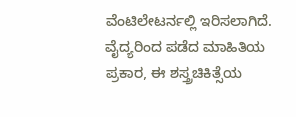ವೆಂಟಿಲೇಟರ್ನಲ್ಲಿ ಇರಿಸಲಾಗಿದೆ. ವೈದ್ಯರಿಂದ ಪಡೆದ ಮಾಹಿತಿಯ ಪ್ರಕಾರ, ಈ ಶಸ್ತ್ರಚಿಕಿತ್ಸೆಯ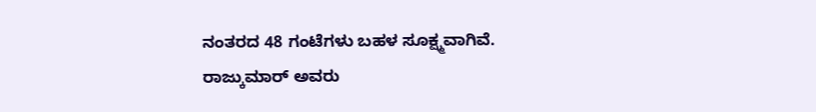ನಂತರದ 48 ಗಂಟೆಗಳು ಬಹಳ ಸೂಕ್ಷ್ಮವಾಗಿವೆ.
ರಾಜ್ಕುಮಾರ್ ಅವರು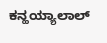ಕನ್ಹಯ್ಯಾಲಾಲ್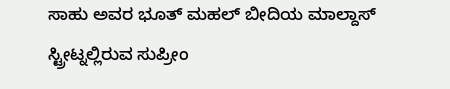ಸಾಹು ಅವರ ಭೂತ್ ಮಹಲ್ ಬೀದಿಯ ಮಾಲ್ದಾಸ್ ಸ್ಟ್ರೀಟ್ನಲ್ಲಿರುವ ಸುಪ್ರೀಂ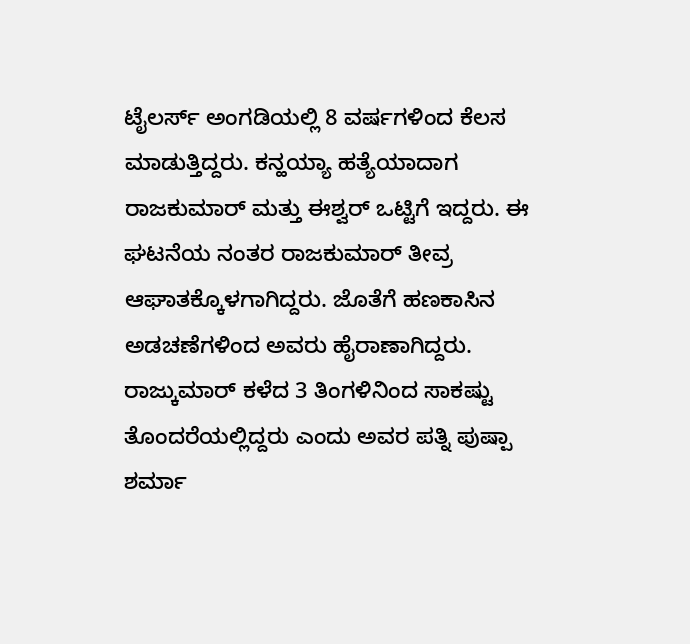ಟೈಲರ್ಸ್ ಅಂಗಡಿಯಲ್ಲಿ 8 ವರ್ಷಗಳಿಂದ ಕೆಲಸ ಮಾಡುತ್ತಿದ್ದರು. ಕನ್ಹಯ್ಯಾ ಹತ್ಯೆಯಾದಾಗ ರಾಜಕುಮಾರ್ ಮತ್ತು ಈಶ್ವರ್ ಒಟ್ಟಿಗೆ ಇದ್ದರು. ಈ ಘಟನೆಯ ನಂತರ ರಾಜಕುಮಾರ್ ತೀವ್ರ ಆಘಾತಕ್ಕೊಳಗಾಗಿದ್ದರು. ಜೊತೆಗೆ ಹಣಕಾಸಿನ ಅಡಚಣೆಗಳಿಂದ ಅವರು ಹೈರಾಣಾಗಿದ್ದರು. ರಾಜ್ಕುಮಾರ್ ಕಳೆದ 3 ತಿಂಗಳಿನಿಂದ ಸಾಕಷ್ಟು ತೊಂದರೆಯಲ್ಲಿದ್ದರು ಎಂದು ಅವರ ಪತ್ನಿ ಪುಷ್ಪಾ ಶರ್ಮಾ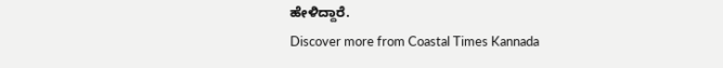ಹೇಳಿದ್ದಾರೆ.
Discover more from Coastal Times Kannada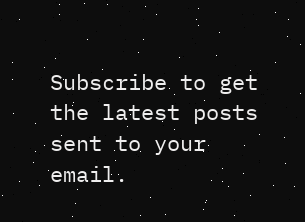Subscribe to get the latest posts sent to your email.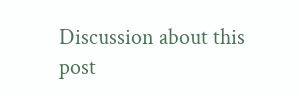Discussion about this post